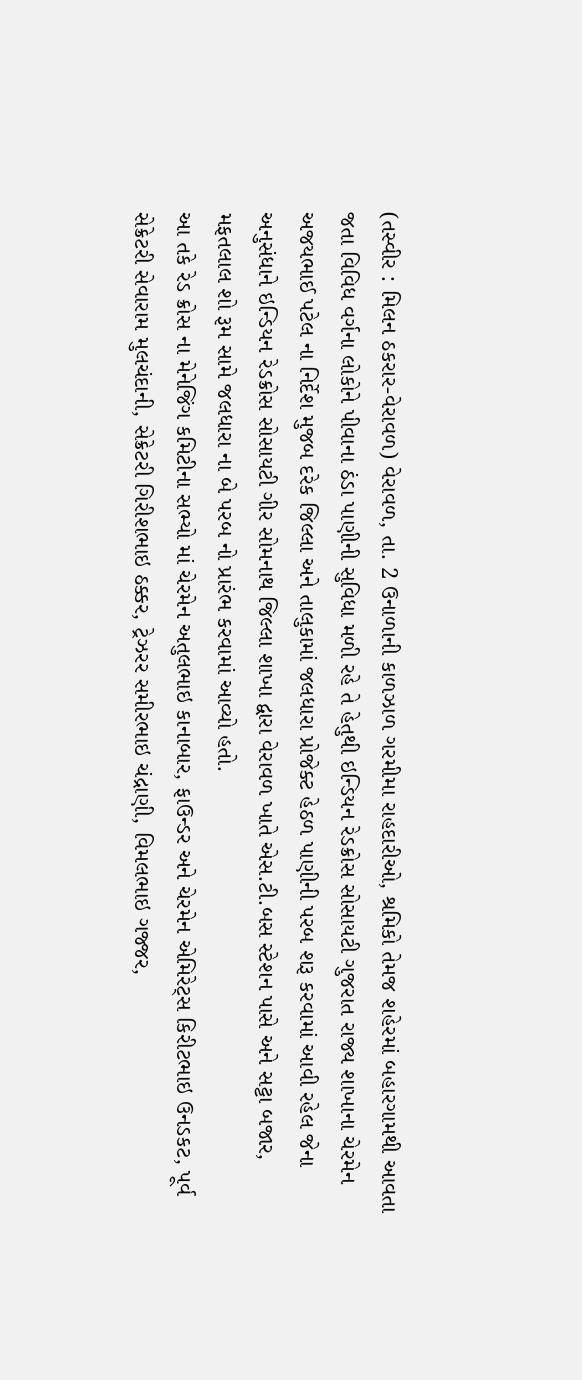(તસ્વીર : મિલન ઠકરાર-વેરાવળ) વેરાવળ, તા. 2 ઉનાળાની કાળઝાળ ગરમીમા રાહદારીઓ, શ્રમિકો તેમજ શહેરમાં બહારગામથી આવતા જતા વિવિધ વર્ગના લોકોને પીવાના ઠંડા પાણીની સુવિધા મળી રહે તે હેતુથી ઇન્ડિયન રેડક્રોસ સોસાયટી ગુજરાત રાજ્ય શાખાના ચેરમેન અજયભાઈ પટેલ ના નિર્દેશ મુજબ દરેક જિલ્લા અને તાલુકામાં જલધારા પ્રોજેક્ટ હેઠળ પાણીની પરબ શરૂ કરવામાં આવી રહેલ જેના અનુસંધાને ઇન્ડિયન રેડક્રોસ સોસાયટી ગીર સોમનાથ જિલ્લા શાખા દ્વારા વેરાવળ ખાતે એસ.ટી.બસ સ્ટેશન પાસે અને સટ્ટા બજાર, મફતલાલ શો રૂમ સામે જલધારા ના બે પરબ નો પ્રારંભ કરવામાં આવ્યો હતો.
આ તકે રેડ ક્રોસ ના મેનેજિંગ કમિટીના સભ્યો માં ચેરમેન અતુલભાઇ કાનાબાર, ફાઉન્ડર અને ચેરમેન એમિરેટ્સ કિરીટભાઇ ઉનડકટ, પૂર્વ સેક્રેટરી સેવારામ મુલચંદાની, સેક્રેટરી ગિરીશભાઇ ઠક્કર, ટ્રેઝરર સમીરભાઇ ચંદ્રાણી, વિમલભાઇ ગજ્જર,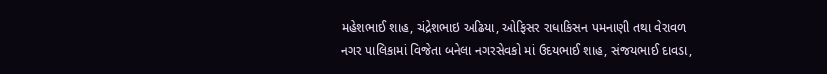મહેશભાઈ શાહ, ચંદ્રેશભાઇ અઢિયા, ઓફિસર રાધાકિસન પમનાણી તથા વેરાવળ નગર પાલિકામાં વિજેતા બનેલા નગરસેવકો માં ઉદયભાઈ શાહ, સંજયભાઈ દાવડા,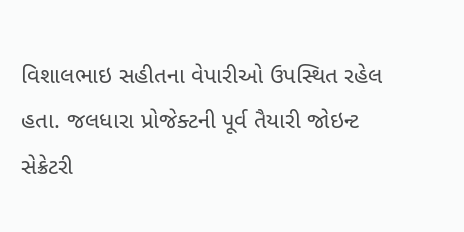વિશાલભાઇ સહીતના વેપારીઓ ઉપસ્થિત રહેલ હતા. જલધારા પ્રોજેક્ટની પૂર્વ તૈયારી જોઇન્ટ સેક્રેટરી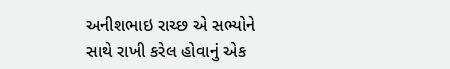અનીશભાઇ રાચ્છ એ સભ્યોને સાથે રાખી કરેલ હોવાનું એક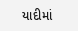યાદીમાં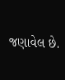જણાવેલ છે.